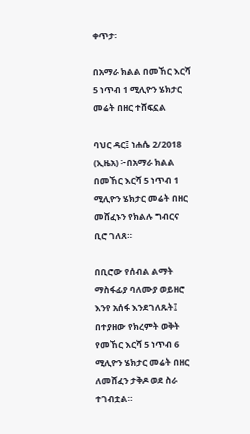ቀጥታ፡

በአማራ ክልል በመኸር እርሻ 5 ነጥብ 1 ሚሊዮን ሄክታር መሬት በዘር ተሸፍኗል

ባህር ዳር፤ ነሐሴ 2/2018 (ኢዜአ) ፦በአማራ ክልል በመኸር እርሻ 5 ነጥብ 1 ሚሊዮን ሄክታር መሬት በዘር መሸፈኑን የክልሉ ግብርና ቢሮ ገለጸ።

በቢሮው የሰብል ልማት ማስፋፊያ ባለሙያ ወይዘሮ እንየ አሰፋ እንደገለጹት፤ በተያዘው የክረምት ወቅት የመኸር እርሻ 5 ነጥብ 6 ሚሊዮን ሄክታር መሬት በዘር ለመሸፈን ታቅዶ ወደ ስራ ተገብቷል።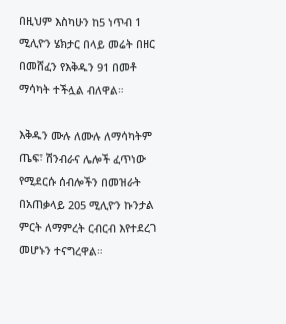በዚህም እስካሁን ከ5 ነጥብ 1 ሚሊዮን ሄክታር በላይ መሬት በዘር በመሸፈን የእቅዱን 91 በመቶ ማሳካት ተችሏል ብለዋል።

እቅዱን ሙሉ ለሙሉ ለማሳካትም ጤፍ፣ ሽንብራና ሌሎች ፈጥነው የሚደርሱ ሰብሎችን በመዝራት በአጠቃላይ 205 ሚሊዮን ኩንታል ምርት ለማምረት ርብርብ እየተደረገ መሆኑን ተናግረዋል።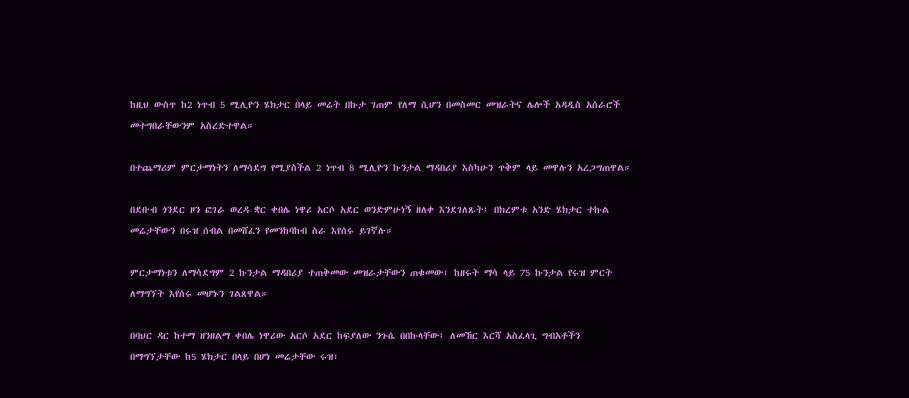ከዚህ ውስጥ ከ2 ነጥብ 5 ሚሊዮን ሄክታር በላይ መሬት በኩታ ገጠም የለማ ሲሆን በመስመር መዝራትና ሌሎች አዳዲስ አሰራሮች መተግበራቸውንም አስረድተዋል።

በተጨማሪም ምርታማነትን ለማሳደግ የሚያስችል 2 ነጥብ 8 ሚሊዮን ኩንታል ማዳበሪያ እስካሁን ጥቅም ላይ መዋሉን አረጋግጠዋል።

በደቡብ ጎንደር ዞን ፎገራ ወረዳ ቋር ቀበሌ ነዋሪ አርሶ አደር ወንድምሁነኝ ዘለቀ እንደገለጹት፤ በክረምቱ አንድ ሄክታር ተኩል መሬታቸውን በሩዝ ሰብል በመሸፈን የመንከባከብ ስራ እየሰሩ ይገኛሉ።

ምርታማነቱን ለማሳደግም 2 ኩንታል ማዳበሪያ ተጠቅመው መዝራታቸውን ጠቁመው፣ ከዘሩት ማሳ ላይ 75 ኩንታል የሩዝ ምርት ለማግኘት እየሰሩ መሆኑን ገልጸዋል።

በባህር ዳር ከተማ ዘንዘልማ ቀበሌ ነዋሪው አርሶ አደር ከፍያለው ንጉሴ በበኩላቸው፤ ለመኸር እርሻ አስፈላጊ ግብአቶችን በማግኘታቸው ከ5 ሄክታር በላይ በሆነ መሬታቸው ሩዝ፣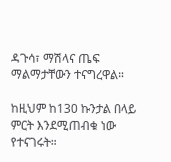ዳጉሳ፣ ማሽላና ጤፍ ማልማታቸውን ተናግረዋል።

ከዚህም ከ130 ኩንታል በላይ ምርት እንደሚጠብቁ ነው የተናገሩት።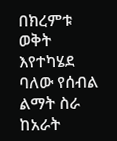በክረምቱ ወቅት እየተካሄደ ባለው የሰብል ልማት ስራ ከአራት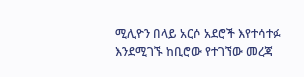ሚሊዮን በላይ አርሶ አደሮች እየተሳተፉ እንደሚገኙ ከቢሮው የተገኘው መረጃ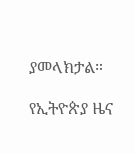ያመላክታል።

የኢትዮጵያ ዜና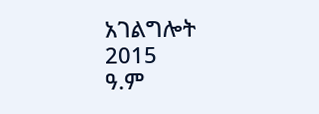አገልግሎት
2015
ዓ.ም